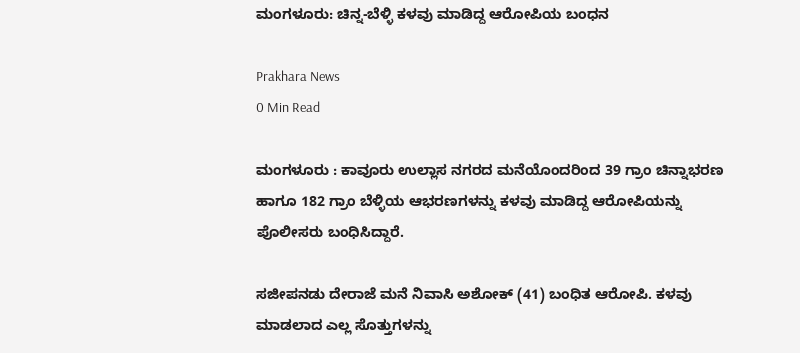ಮಂಗಳೂರು: ಚಿನ್ನ-ಬೆಳ್ಳಿ ಕಳವು ಮಾಡಿದ್ದ ಆರೋಪಿಯ ಬಂಧನ

Prakhara News
0 Min Read

ಮಂಗಳೂರು : ಕಾವೂರು ಉಲ್ಲಾಸ ನಗರದ ಮನೆಯೊಂದರಿಂದ 39 ಗ್ರಾಂ ಚಿನ್ನಾಭರಣ ಹಾಗೂ 182 ಗ್ರಾಂ ಬೆಳ್ಳಿಯ ಆಭರಣಗಳನ್ನು ಕಳವು ಮಾಡಿದ್ದ ಆರೋಪಿಯನ್ನು ಪೊಲೀಸರು ಬಂಧಿಸಿದ್ದಾರೆ.

ಸಜೀಪನಡು ದೇರಾಜೆ ಮನೆ ನಿವಾಸಿ ಅಶೋಕ್ (41) ಬಂಧಿತ ಆರೋಪಿ. ಕಳವು ಮಾಡಲಾದ ಎಲ್ಲ ಸೊತ್ತುಗಳನ್ನು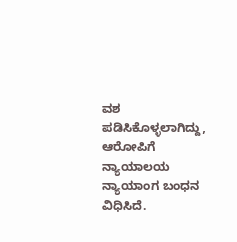ವಶ ಪಡಿಸಿಕೊಳ್ಳಲಾಗಿದ್ದು, ಆರೋಪಿಗೆ ನ್ಯಾಯಾಲಯ ನ್ಯಾಯಾಂಗ ಬಂಧನ ವಿಧಿಸಿದೆ.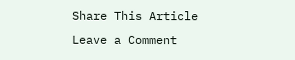Share This Article
Leave a Comment